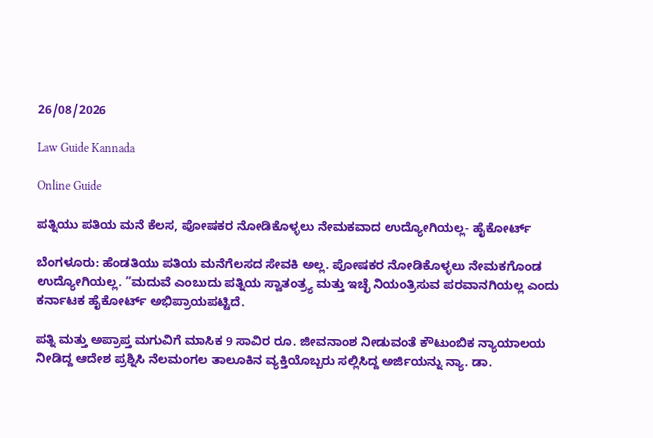26/08/2026

Law Guide Kannada

Online Guide

ಪತ್ನಿಯು ಪತಿಯ ಮನೆ ಕೆಲಸ, ಪೋಷಕರ ನೋಡಿಕೊಳ್ಳಲು ನೇಮಕವಾದ ಉದ್ಯೋಗಿಯಲ್ಲ- ಹೈಕೋರ್ಟ್

ಬೆಂಗಳೂರು: ಹೆಂಡತಿಯು ಪತಿಯ ಮನೆಗೆಲಸದ ಸೇವಕಿ ಅಲ್ಲ. ಪೋಷಕರ ನೋಡಿಕೊಳ್ಳಲು ನೇಮಕಗೊಂಡ ಉದ್ಯೋಗಿಯಲ್ಲ. ”ಮದುವೆ ಎಂಬುದು ಪತ್ನಿಯ ಸ್ವಾತಂತ್ರ್ಯ ಮತ್ತು ಇಚ್ಛೆ ನಿಯಂತ್ರಿಸುವ ಪರವಾನಗಿಯಲ್ಲ ಎಂದು ಕರ್ನಾಟಕ ಹೈಕೋರ್ಟ್ ಅಭಿಪ್ರಾಯಪಟ್ಟಿದೆ.

ಪತ್ನಿ ಮತ್ತು ಅಪ್ರಾಪ್ತ ಮಗುವಿಗೆ ಮಾಸಿಕ 9 ಸಾವಿರ ರೂ. ಜೀವನಾಂಶ ನೀಡುವಂತೆ ಕೌಟುಂಬಿಕ ನ್ಯಾಯಾಲಯ ನೀಡಿದ್ದ ಆದೇಶ ಪ್ರಶ್ನಿಸಿ ನೆಲಮಂಗಲ ತಾಲೂಕಿನ ವ್ಯಕ್ತಿಯೊಬ್ಬರು ಸಲ್ಲಿಸಿದ್ದ ಅರ್ಜಿಯನ್ನು ನ್ಯಾ. ಡಾ.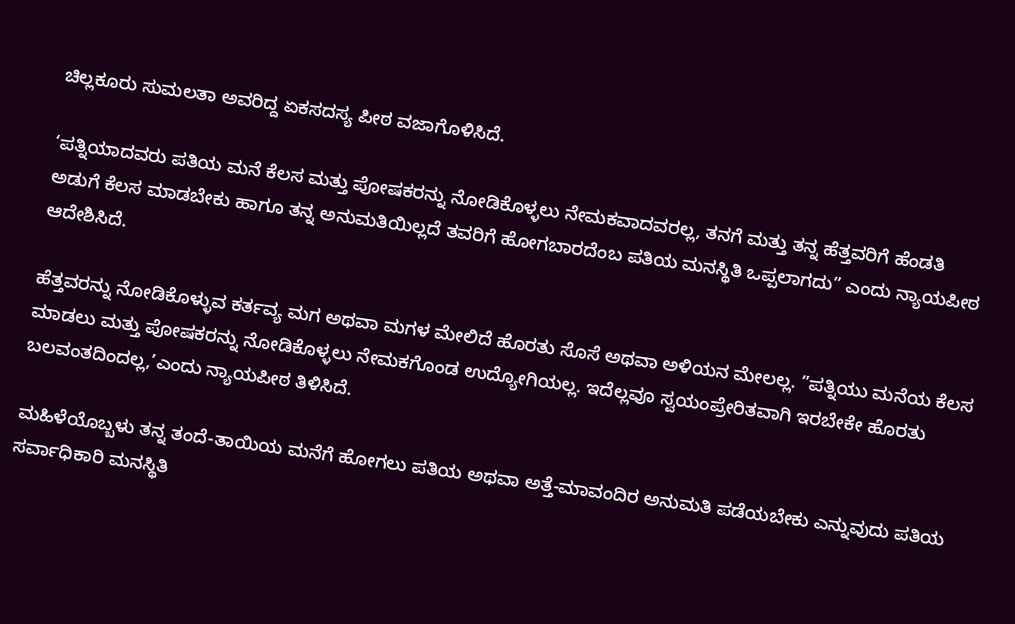ಚಿಲ್ಲಕೂರು ಸುಮಲತಾ ಅವರಿದ್ದ ಏಕಸದಸ್ಯ ಪೀಠ ವಜಾಗೊಳಿಸಿದೆ.

‘ಪತ್ನಿಯಾದವರು ಪತಿಯ ಮನೆ ಕೆಲಸ ಮತ್ತು ಪೋಷಕರನ್ನು ನೋಡಿಕೊಳ್ಳಲು ನೇಮಕವಾದವರಲ್ಲ, ತನಗೆ ಮತ್ತು ತನ್ನ ಹೆತ್ತವರಿಗೆ ಹೆಂಡತಿ ಅಡುಗೆ ಕೆಲಸ ಮಾಡಬೇಕು ಹಾಗೂ ತನ್ನ ಅನುಮತಿಯಿಲ್ಲದೆ ತವರಿಗೆ ಹೋಗಬಾರದೆಂಬ ಪತಿಯ ಮನಸ್ಥಿತಿ ಒಪ್ಪಲಾಗದು” ಎಂದು ನ್ಯಾಯಪೀಠ ಆದೇಶಿಸಿದೆ.

ಹೆತ್ತವರನ್ನು ನೋಡಿಕೊಳ್ಳುವ ಕರ್ತವ್ಯ ಮಗ ಅಥವಾ ಮಗಳ ಮೇಲಿದೆ ಹೊರತು ಸೊಸೆ ಅಥವಾ ಅಳಿಯನ ಮೇಲಲ್ಲ. ”ಪತ್ನಿಯು ಮನೆಯ ಕೆಲಸ ಮಾಡಲು ಮತ್ತು ಪೋಷಕರನ್ನು ನೋಡಿಕೊಳ್ಳಲು ನೇಮಕಗೊಂಡ ಉದ್ಯೋಗಿಯಲ್ಲ. ಇದೆಲ್ಲವೂ ಸ್ವಯಂಪ್ರೇರಿತವಾಗಿ ಇರಬೇಕೇ ಹೊರತು ಬಲವಂತದಿಂದಲ್ಲ,’ಎಂದು ನ್ಯಾಯಪೀಠ ತಿಳಿಸಿದೆ.

ಮಹಿಳೆಯೊಬ್ಬಳು ತನ್ನ ತಂದೆ-ತಾಯಿಯ ಮನೆಗೆ ಹೋಗಲು ಪತಿಯ ಅಥವಾ ಅತ್ತೆ-ಮಾವಂದಿರ ಅನುಮತಿ ಪಡೆಯಬೇಕು ಎನ್ನುವುದು ಪತಿಯ ಸರ್ವಾಧಿಕಾರಿ ಮನಸ್ಥಿತಿ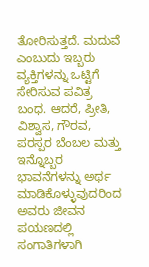ತೋರಿಸುತ್ತದೆ. ಮದುವೆ ಎಂಬುದು ಇಬ್ಬರು ವ್ಯಕ್ತಿಗಳನ್ನು ಒಟ್ಟಿಗೆ ಸೇರಿಸುವ ಪವಿತ್ರ ಬಂಧ. ಆದರೆ, ಪ್ರೀತಿ, ವಿಶ್ವಾಸ, ಗೌರವ, ಪರಸ್ಪರ ಬೆಂಬಲ ಮತ್ತು ಇನ್ನೊಬ್ಬರ ಭಾವನೆಗಳನ್ನು ಅರ್ಥ ಮಾಡಿಕೊಳ್ಳುವುದರಿಂದ ಅವರು ಜೀವನ ಪಯಣದಲ್ಲಿ ಸಂಗಾತಿಗಳಾಗಿ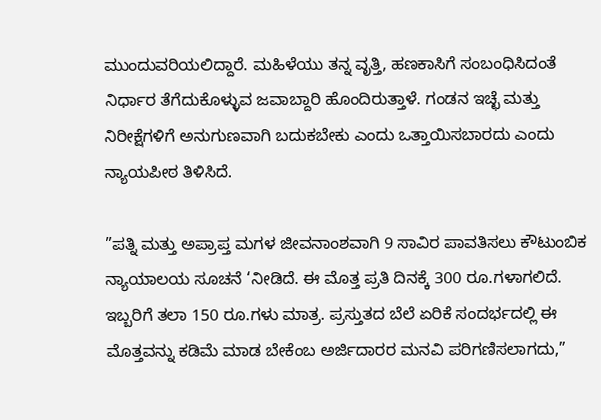ಮುಂದುವರಿಯಲಿದ್ದಾರೆ. ಮಹಿಳೆಯು ತನ್ನ ವೃತ್ತಿ, ಹಣಕಾಸಿಗೆ ಸಂಬಂಧಿಸಿದಂತೆ ನಿರ್ಧಾರ ತೆಗೆದುಕೊಳ್ಳುವ ಜವಾಬ್ದಾರಿ ಹೊಂದಿರುತ್ತಾಳೆ. ಗಂಡನ ಇಚ್ಛೆ ಮತ್ತು ನಿರೀಕ್ಷೆಗಳಿಗೆ ಅನುಗುಣವಾಗಿ ಬದುಕಬೇಕು ಎಂದು ಒತ್ತಾಯಿಸಬಾರದು ಎಂದು ನ್ಯಾಯಪೀಠ ತಿಳಿಸಿದೆ.

”ಪತ್ನಿ ಮತ್ತು ಅಪ್ರಾಪ್ತ ಮಗಳ ಜೀವನಾಂಶವಾಗಿ 9 ಸಾವಿರ ಪಾವತಿಸಲು ಕೌಟುಂಬಿಕ ನ್ಯಾಯಾಲಯ ಸೂಚನೆ ‘ನೀಡಿದೆ. ಈ ಮೊತ್ತ ಪ್ರತಿ ದಿನಕ್ಕೆ 300 ರೂ.ಗಳಾಗಲಿದೆ. ಇಬ್ಬರಿಗೆ ತಲಾ 150 ರೂ.ಗಳು ಮಾತ್ರ. ಪ್ರಸ್ತುತದ ಬೆಲೆ ಏರಿಕೆ ಸಂದರ್ಭದಲ್ಲಿ ಈ ಮೊತ್ತವನ್ನು ಕಡಿಮೆ ಮಾಡ ಬೇಕೆಂಬ ಅರ್ಜಿದಾರರ ಮನವಿ ಪರಿಗಣಿಸಲಾಗದು,”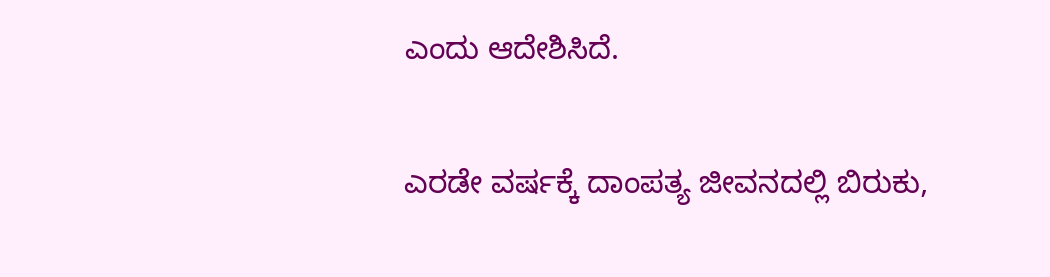ಎಂದು ಆದೇಶಿಸಿದೆ.

ಎರಡೇ ವರ್ಷಕ್ಕೆ ದಾಂಪತ್ಯ ಜೀವನದಲ್ಲಿ ಬಿರುಕು,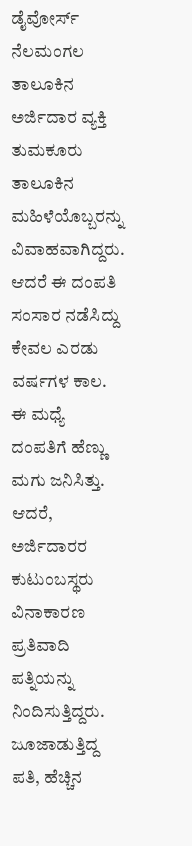ಡೈವೋರ್ಸ್
ನೆಲಮಂಗಲ ತಾಲೂಕಿನ ಅರ್ಜಿದಾರ ವ್ಯಕ್ತಿ ತುಮಕೂರು ತಾಲೂಕಿನ ಮಹಿಳೆಯೊಬ್ಬರನ್ನು ವಿವಾಹವಾಗಿದ್ದರು. ಆದರೆ ಈ ದಂಪತಿ ಸಂಸಾರ ನಡೆಸಿದ್ದು ಕೇವಲ ಎರಡು ವರ್ಷಗಳ ಕಾಲ. ಈ ಮಧ್ಯೆ ದಂಪತಿಗೆ ಹೆಣ್ಣು ಮಗು ಜನಿಸಿತ್ತು. ಆದರೆ, ಅರ್ಜಿದಾರರ ಕುಟುಂಬಸ್ಥರು ವಿನಾಕಾರಣ ಪ್ರತಿವಾದಿ ಪತ್ನಿಯನ್ನು ನಿಂದಿಸುತ್ತಿದ್ದರು. ಜೂಜಾಡುತ್ತಿದ್ದ ಪತಿ, ಹೆಚ್ಚಿನ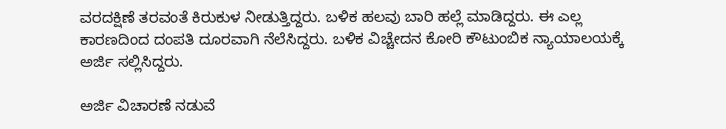ವರದಕ್ಷಿಣೆ ತರವಂತೆ ಕಿರುಕುಳ ನೀಡುತ್ತಿದ್ದರು. ಬಳಿಕ ಹಲವು ಬಾರಿ ಹಲ್ಲೆ ಮಾಡಿದ್ದರು. ಈ ಎಲ್ಲ ಕಾರಣದಿಂದ ದಂಪತಿ ದೂರವಾಗಿ ನೆಲೆಸಿದ್ದರು. ಬಳಿಕ ವಿಚ್ಚೇದನ ಕೋರಿ ಕೌಟುಂಬಿಕ ನ್ಯಾಯಾಲಯಕ್ಕೆ ಅರ್ಜಿ ಸಲ್ಲಿಸಿದ್ದರು.

ಅರ್ಜಿ ವಿಚಾರಣೆ ನಡುವೆ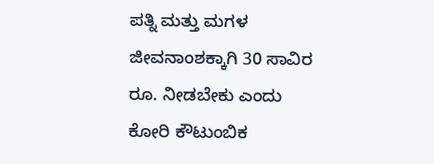ಪತ್ನಿ ಮತ್ತು ಮಗಳ ಜೀವನಾಂಶಕ್ಕಾಗಿ 30 ಸಾವಿರ ರೂ. ನೀಡಬೇಕು ಎಂದು ಕೋರಿ ಕೌಟುಂಬಿಕ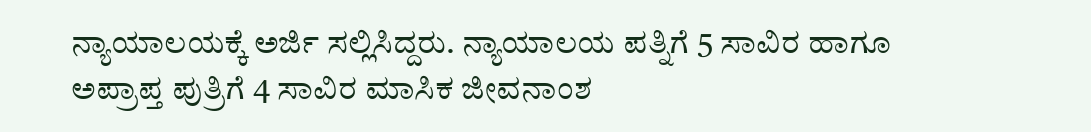ನ್ಯಾಯಾಲಯಕ್ಕೆ ಅರ್ಜಿ ಸಲ್ಲಿಸಿದ್ದರು. ನ್ಯಾಯಾಲಯ ಪತ್ನಿಗೆ 5 ಸಾವಿರ ಹಾಗೂ ಅಪ್ರಾಪ್ತ ಪುತ್ರಿಗೆ 4 ಸಾವಿರ ಮಾಸಿಕ ಜೀವನಾಂಶ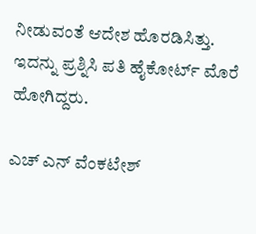ನೀಡುವಂತೆ ಆದೇಶ ಹೊರಡಿಸಿತ್ತು. ಇದನ್ನು ಪ್ರಶ್ನಿಸಿ ಪತಿ ಹೈಕೋರ್ಟ್ ಮೊರೆ ಹೋಗಿದ್ದರು.

ಎಚ್ ಎನ್ ವೆಂಕಟೇಶ್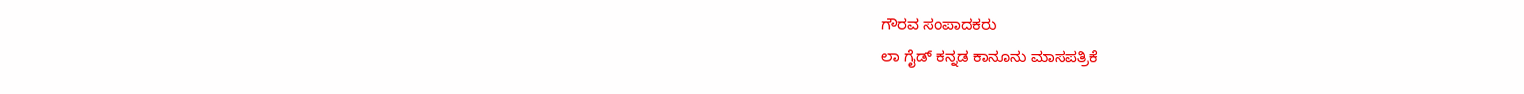ಗೌರವ ಸಂಪಾದಕರು
ಲಾ ಗೈಡ್ ಕನ್ನಡ ಕಾನೂನು ಮಾಸಪತ್ರಿಕೆ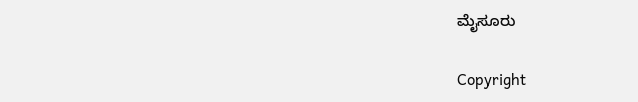ಮೈಸೂರು

Copyright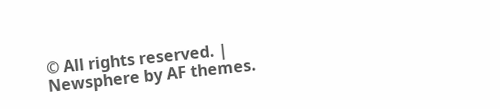© All rights reserved. | Newsphere by AF themes.